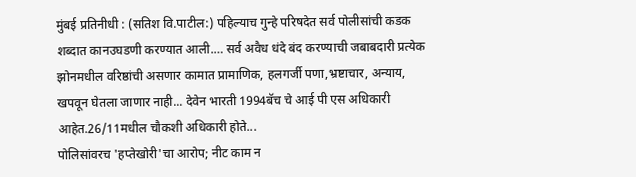मुंबई प्रतिनीधी : (सतिश वि.पाटील:) पहिल्याच गुन्हे परिषदेत सर्व पोलीसांची कडक शब्दात कानउघडणी करण्यात आली.… सर्व अवैध धंदे बंद करण्याची जबाबदारी प्रत्येक झोनमधील वरिष्ठांची असणार कामात प्रामाणिक, हलगर्जी पणा,भ्रष्टाचार, अन्याय, खपवून घेतला जाणार नाही... देवेन भारती 1994बॅच चे आई पी एस अधिकारी आहेत.26/11मधील चौकशी अधिकारी होते...
पोलिसांवरच 'हप्तेखोरी'चा आरोप; नीट काम न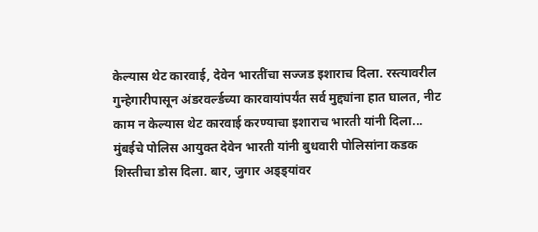केल्यास थेट कारवाई, देवेन भारतींचा सज्जड इशाराच दिला. रस्त्यावरील गुन्हेगारीपासून अंडरवर्ल्डच्या कारवायांपर्यंत सर्व मुद्द्यांना हात घालत, नीट काम न केल्यास थेट कारवाई करण्याचा इशाराच भारती यांनी दिला...
मुंबईचे पोलिस आयुक्त देवेन भारती यांनी बुधवारी पोलिसांना कडक शिस्तीचा डोस दिला. बार, जुगार अड्ड्यांवर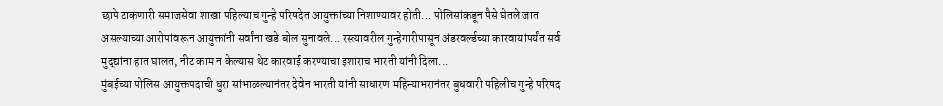छापे टाकणारी समाजसेवा शाखा पहिल्याच गुन्हे परिषदेत आयुक्तांच्या निशाण्यावर होती... पोलिसांकडून पैसे घेतले जात असल्याच्या आरोपांवरून आयुक्तांनी सर्वांना खडे बोल सुनावले... रस्त्यावरील गुन्हेगारीपासून अंडरवर्ल्डच्या कारवायांपर्यंत सर्व मुद्द्यांना हात घालत, नीट काम न केल्यास थेट कारवाई करण्याचा इशाराच भारती यांनी दिला...
मुंबईच्या पोलिस आयुक्तपदाची धुरा सांभाळल्यानंतर देवेन भारती यांनी साधारण महिन्याभरानंतर बुधवारी पहिलीच गुन्हे परिषद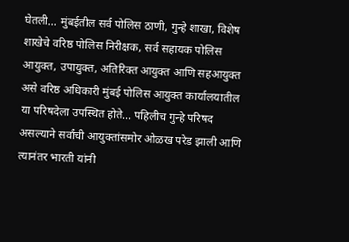घेतली... मुंबईतील सर्व पोलिस ठाणी, गुन्हे शाखा, विशेष शाखेचे वरिष्ठ पोलिस निरीक्षक, सर्व सहायक पोलिस आयुक्त, उपायुक्त, अतिरिक्त आयुक्त आणि सहआयुक्त असे वरिष्ठ अधिकारी मुंबई पोलिस आयुक्त कार्यालयातील या परिषदेला उपस्थित होते... पहिलीच गुन्हे परिषद असल्याने सर्वांची आयुक्तांसमोर ओळख परेड झाली आणि त्यानंतर भारती यांनी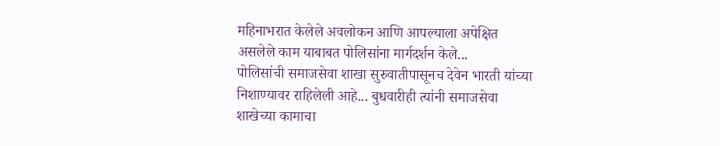महिनाभरात केलेले अवलोकन आणि आपल्याला अपेक्षित असलेले काम याबाबत पोलिसांना मार्गदर्शन केले...
पोलिसांची समाजसेवा शाखा सुरुवातीपासूनच देवेन भारती यांच्या निशाण्यावर राहिलेली आहे... बुधवारीही त्यांनी समाजसेवा शाखेच्या कामाचा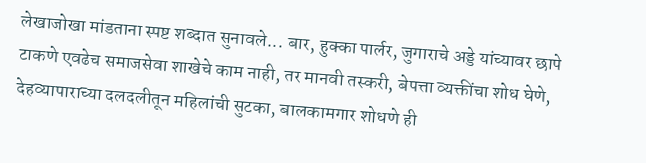लेखाजोखा मांडताना स्पष्ट शब्दात सुनावले... बार, हुक्का पार्लर, जुगाराचे अड्डे यांच्यावर छापे टाकणे एवढेच समाजसेवा शाखेचे काम नाही, तर मानवी तस्करी, बेपत्ता व्यक्तींचा शोध घेणे, देहव्यापाराच्या दलदलीतून महिलांची सुटका, बालकामगार शोधणे ही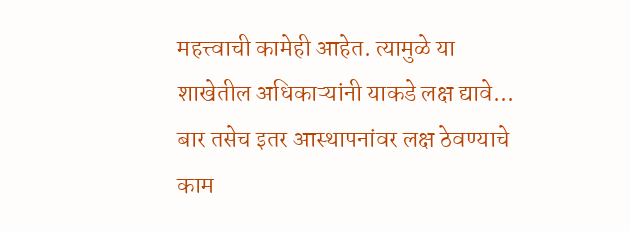महत्त्वाची कामेही आहेत. त्यामुळे या शाखेतील अधिकाऱ्यांनी याकडे लक्ष द्यावे... बार तसेच इतर आस्थापनांवर लक्ष ठेवण्याचे काम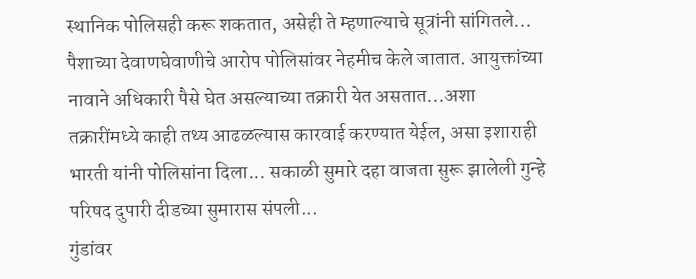स्थानिक पोलिसही करू शकतात, असेही ते म्हणाल्याचे सूत्रांनी सांगितले...
पैशाच्या देवाणघेवाणीचे आरोप पोलिसांवर नेहमीच केले जातात. आयुक्तांच्या नावाने अधिकारी पैसे घेत असल्याच्या तक्रारी येत असतात...अशा तक्रारींमध्ये काही तथ्य आढळल्यास कारवाई करण्यात येईल, असा इशाराही भारती यांनी पोलिसांना दिला... सकाळी सुमारे दहा वाजता सुरू झालेली गुन्हे परिषद दुपारी दीडच्या सुमारास संपली...
गुंडांवर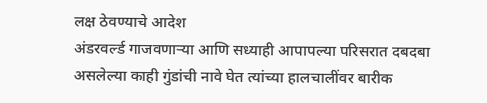लक्ष ठेवण्याचे आदेश
अंडरवर्ल्ड गाजवणाऱ्या आणि सध्याही आपापल्या परिसरात दबदबा असलेल्या काही गुंडांची नावे घेत त्यांच्या हालचालींवर बारीक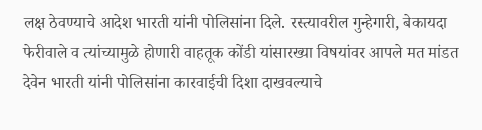लक्ष ठेवण्याचे आदेश भारती यांनी पोलिसांना दिले. रस्त्यावरील गुन्हेगारी, बेकायदा फेरीवाले व त्यांच्यामुळे होणारी वाहतूक कोंडी यांसारख्या विषयांवर आपले मत मांडत देवेन भारती यांनी पोलिसांना कारवाईची दिशा दाखवल्याचे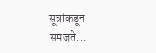सूत्रांकडून समजते...